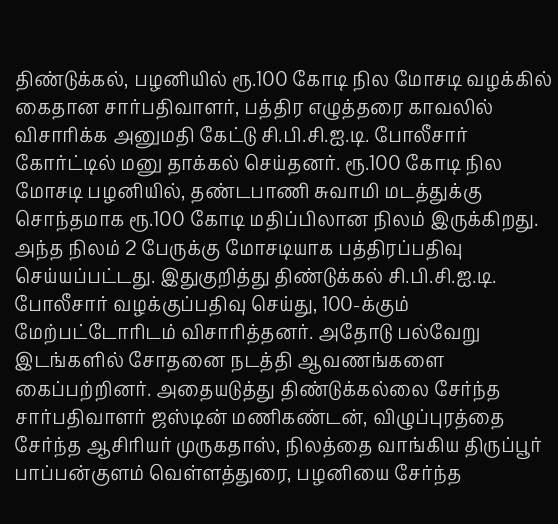திண்டுக்கல், பழனியில் ரூ.100 கோடி நில மோசடி வழக்கில் கைதான சார்பதிவாளர், பத்திர எழுத்தரை காவலில் விசாரிக்க அனுமதி கேட்டு சி.பி.சி.ஐ.டி. போலீசார் கோர்ட்டில் மனு தாக்கல் செய்தனர். ரூ.100 கோடி நில மோசடி பழனியில், தண்டபாணி சுவாமி மடத்துக்கு சொந்தமாக ரூ.100 கோடி மதிப்பிலான நிலம் இருக்கிறது. அந்த நிலம் 2 பேருக்கு மோசடியாக பத்திரப்பதிவு செய்யப்பட்டது. இதுகுறித்து திண்டுக்கல் சி.பி.சி.ஐ.டி. போலீசார் வழக்குப்பதிவு செய்து, 100-க்கும் மேற்பட்டோரிடம் விசாரித்தனர். அதோடு பல்வேறு இடங்களில் சோதனை நடத்தி ஆவணங்களை கைப்பற்றினர். அதையடுத்து திண்டுக்கல்லை சேர்ந்த சார்பதிவாளர் ஜஸ்டின் மணிகண்டன், விழுப்புரத்தை சேர்ந்த ஆசிரியர் முருகதாஸ், நிலத்தை வாங்கிய திருப்பூர் பாப்பன்குளம் வெள்ளத்துரை, பழனியை சேர்ந்த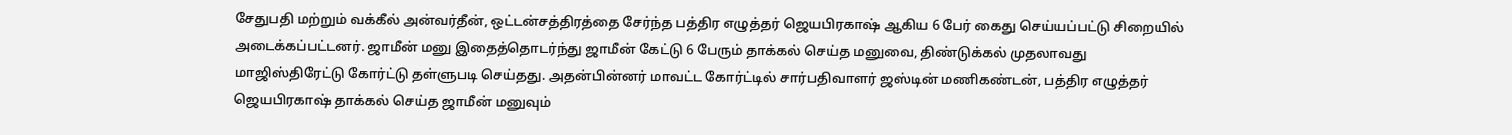சேதுபதி மற்றும் வக்கீல் அன்வர்தீன், ஒட்டன்சத்திரத்தை சேர்ந்த பத்திர எழுத்தர் ஜெயபிரகாஷ் ஆகிய 6 பேர் கைது செய்யப்பட்டு சிறையில் அடைக்கப்பட்டனர். ஜாமீன் மனு இதைத்தொடர்ந்து ஜாமீன் கேட்டு 6 பேரும் தாக்கல் செய்த மனுவை, திண்டுக்கல் முதலாவது மாஜிஸ்திரேட்டு கோர்ட்டு தள்ளுபடி செய்தது. அதன்பின்னர் மாவட்ட கோர்ட்டில் சார்பதிவாளர் ஜஸ்டின் மணிகண்டன், பத்திர எழுத்தர் ஜெயபிரகாஷ் தாக்கல் செய்த ஜாமீன் மனுவும்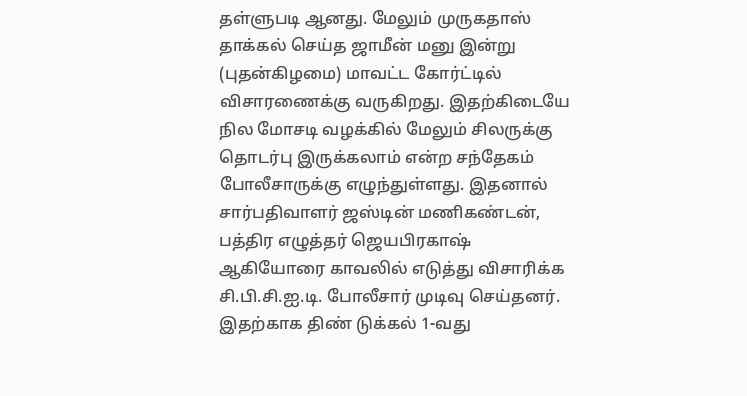தள்ளுபடி ஆனது. மேலும் முருகதாஸ் தாக்கல் செய்த ஜாமீன் மனு இன்று (புதன்கிழமை) மாவட்ட கோர்ட்டில் விசாரணைக்கு வருகிறது. இதற்கிடையே நில மோசடி வழக்கில் மேலும் சிலருக்கு தொடர்பு இருக்கலாம் என்ற சந்தேகம் போலீசாருக்கு எழுந்துள்ளது. இதனால் சார்பதிவாளர் ஜஸ்டின் மணிகண்டன், பத்திர எழுத்தர் ஜெயபிரகாஷ் ஆகியோரை காவலில் எடுத்து விசாரிக்க சி.பி.சி.ஐ.டி. போலீசார் முடிவு செய்தனர். இதற்காக திண் டுக்கல் 1-வது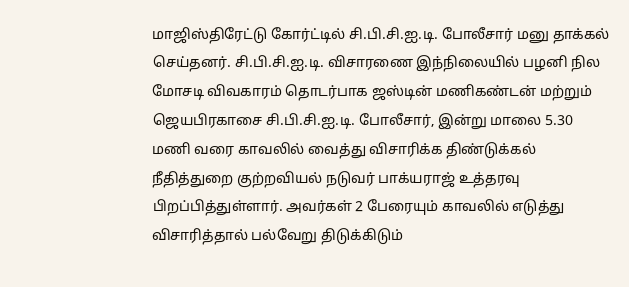மாஜிஸ்திரேட்டு கோர்ட்டில் சி.பி.சி.ஐ.டி. போலீசார் மனு தாக்கல் செய்தனர். சி.பி.சி.ஐ.டி. விசாரணை இந்நிலையில் பழனி நில மோசடி விவகாரம் தொடர்பாக ஜஸ்டின் மணிகண்டன் மற்றும் ஜெயபிரகாசை சி.பி.சி.ஐ.டி. போலீசார், இன்று மாலை 5.30 மணி வரை காவலில் வைத்து விசாரிக்க திண்டுக்கல் நீதித்துறை குற்றவியல் நடுவர் பாக்யராஜ் உத்தரவு பிறப்பித்துள்ளார். அவர்கள் 2 பேரையும் காவலில் எடுத்து விசாரித்தால் பல்வேறு திடுக்கிடும்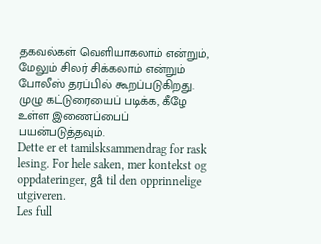தகவல்கள் வெளியாகலாம் என்றும், மேலும் சிலர் சிக்கலாம் என்றும் போலீஸ் தரப்பில் கூறப்படுகிறது. முழு கட்டுரையைப் படிக்க, கீழே உள்ள இணைப்பைப் பயன்படுத்தவும்.
Dette er et tamilsksammendrag for rask lesing. For hele saken, mer kontekst og oppdateringer, gå til den opprinnelige utgiveren.
Les full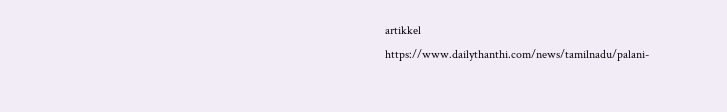artikkel
https://www.dailythanthi.com/news/tamilnadu/palani-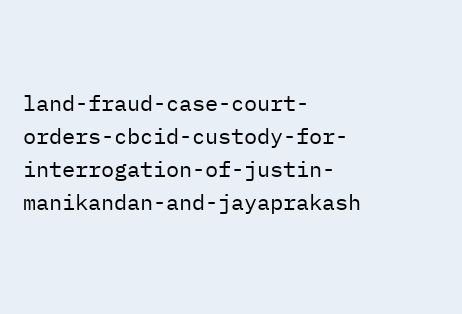land-fraud-case-court-orders-cbcid-custody-for-interrogation-of-justin-manikandan-and-jayaprakash